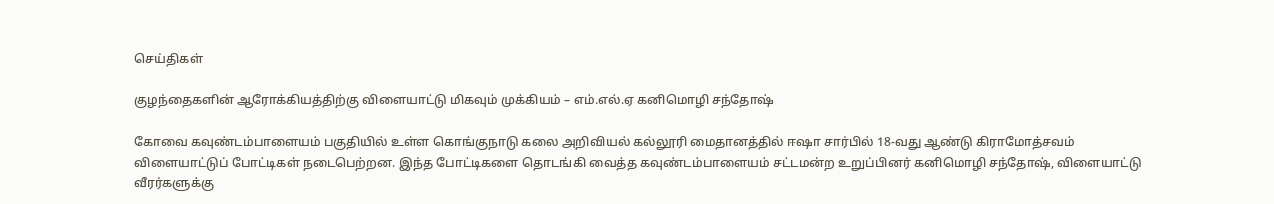செய்திகள்

குழந்தைகளின் ஆரோக்கியத்திற்கு விளையாட்டு மிகவும் முக்கியம் – எம்.எல்.ஏ கனிமொழி சந்தோஷ்

கோவை கவுண்டம்பாளையம் பகுதியில் உள்ள கொங்குநாடு கலை அறிவியல் கல்லூரி மைதானத்தில் ஈஷா சார்பில் 18-வது ஆண்டு கிராமோத்சவம் விளையாட்டுப் போட்டிகள் நடைபெற்றன. இந்த போட்டிகளை தொடங்கி வைத்த கவுண்டம்பாளையம் சட்டமன்ற உறுப்பினர் கனிமொழி சந்தோஷ், விளையாட்டு வீரர்களுக்கு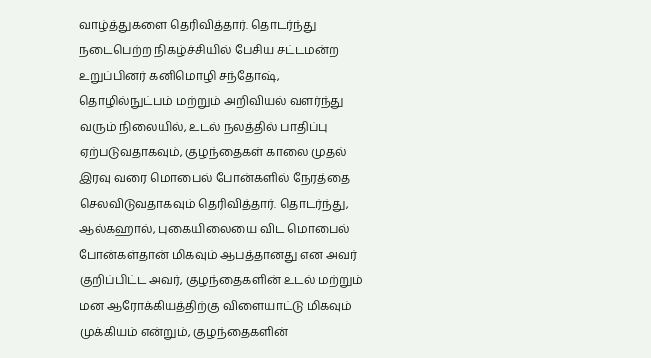வாழ்த்துகளை தெரிவித்தார். தொடர்ந்து நடைபெற்ற நிகழ்ச்சியில் பேசிய சட்டமன்ற உறுப்பினர் கனிமொழி சந்தோஷ், தொழில்நுட்பம் மற்றும் அறிவியல் வளர்ந்து வரும் நிலையில், உடல் நலத்தில் பாதிப்பு ஏற்படுவதாகவும், குழந்தைகள் காலை முதல் இரவு வரை மொபைல் போன்களில் நேரத்தை செலவிடுவதாகவும் தெரிவித்தார். தொடர்ந்து, ஆல்கஹால், புகையிலையை விட மொபைல் போன்கள்தான் மிகவும் ஆபத்தானது என அவர் குறிப்பிட்ட அவர், குழந்தைகளின் உடல் மற்றும் மன ஆரோக்கியத்திற்கு விளையாட்டு மிகவும் முக்கியம் என்றும், குழந்தைகளின்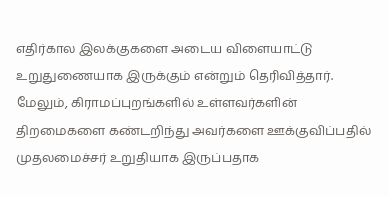எதிர்கால இலக்குகளை அடைய விளையாட்டு உறுதுணையாக இருக்கும் என்றும் தெரிவித்தார். மேலும், கிராமப்புறங்களில் உள்ளவர்களின் திறமைகளை கண்டறிந்து அவர்களை ஊக்குவிப்பதில் முதலமைச்சர் உறுதியாக இருப்பதாக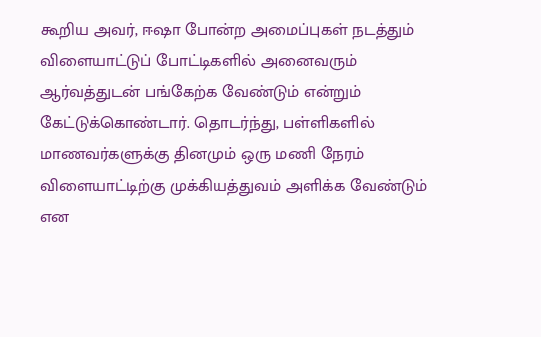கூறிய அவர், ஈஷா போன்ற அமைப்புகள் நடத்தும் விளையாட்டுப் போட்டிகளில் அனைவரும் ஆர்வத்துடன் பங்கேற்க வேண்டும் என்றும் கேட்டுக்கொண்டார். தொடர்ந்து, பள்ளிகளில் மாணவர்களுக்கு தினமும் ஒரு மணி நேரம் விளையாட்டிற்கு முக்கியத்துவம் அளிக்க வேண்டும் என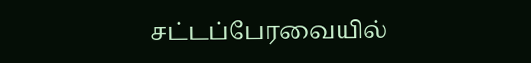சட்டப்பேரவையில்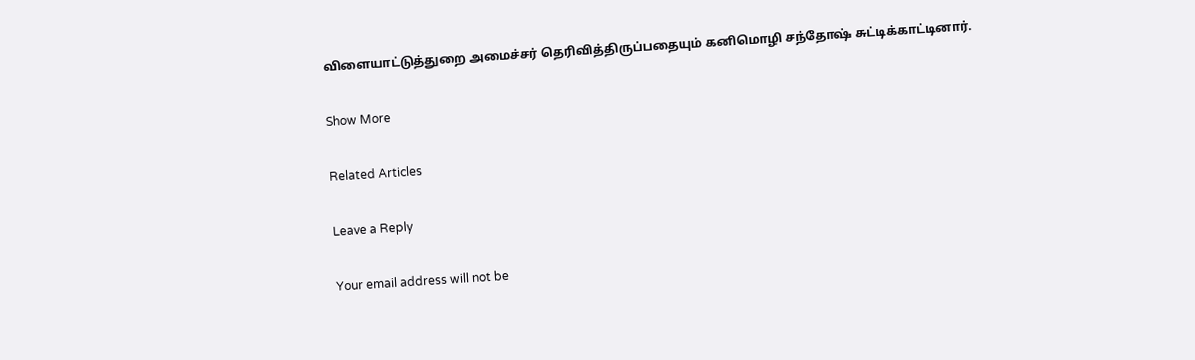விளையாட்டுத்துறை அமைச்சர் தெரிவித்திருப்பதையும் கனிமொழி சந்தோஷ் சுட்டிக்காட்டினார்.

Show More

Related Articles

Leave a Reply

Your email address will not be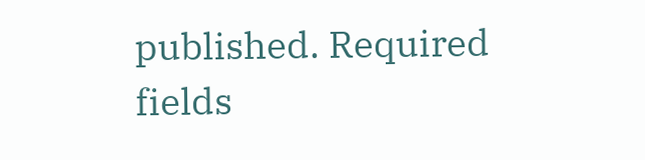published. Required fields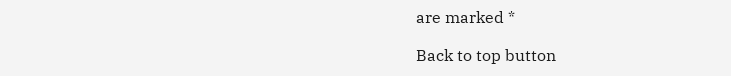are marked *

Back to top button